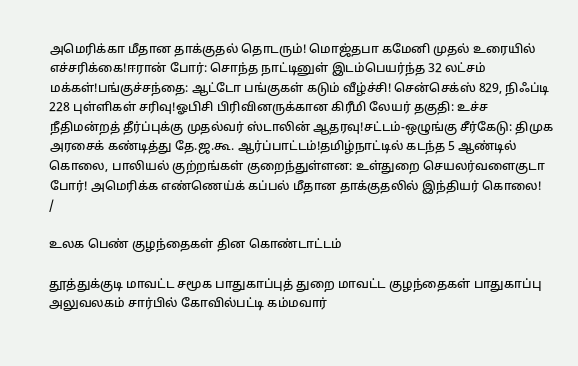அமெரிக்கா மீதான தாக்குதல் தொடரும்! மொஜ்தபா கமேனி முதல் உரையில் எச்சரிக்கை!ஈரான் போர்: சொந்த நாட்டினுள் இடம்பெயர்ந்த 32 லட்சம் மக்கள்!பங்குச்சந்தை: ஆட்டோ பங்குகள் கடும் வீழ்ச்சி! சென்செக்ஸ் 829, நிஃப்டி 228 புள்ளிகள் சரிவு!ஓபிசி பிரிவினருக்கான கிரீமி லேயர் தகுதி: உச்ச நீதிமன்றத் தீர்ப்புக்கு முதல்வர் ஸ்டாலின் ஆதரவு!சட்டம்-ஒழுங்கு சீர்கேடு: திமுக அரசைக் கண்டித்து தே.ஜ.கூ. ஆர்ப்பாட்டம்!தமிழ்நாட்டில் கடந்த 5 ஆண்டில் கொலை, பாலியல் குற்றங்கள் குறைந்துள்ளன: உள்துறை செயலர்வளைகுடா போர்! அமெரிக்க எண்ணெய்க் கப்பல் மீதான தாக்குதலில் இந்தியர் கொலை!
/

உலக பெண் குழந்தைகள் தின கொண்டாட்டம்

தூத்துக்குடி மாவட்ட சமூக பாதுகாப்புத் துறை மாவட்ட குழந்தைகள் பாதுகாப்பு அலுவலகம் சார்பில் கோவில்பட்டி கம்மவார்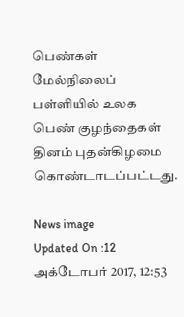பெண்கள் மேல்நிலைப் பள்ளியில் உலக பெண் குழந்தைகள் தினம் புதன்கிழமை கொண்டாடப்பட்டது.

News image
Updated On :12 அக்டோபர் 2017, 12:53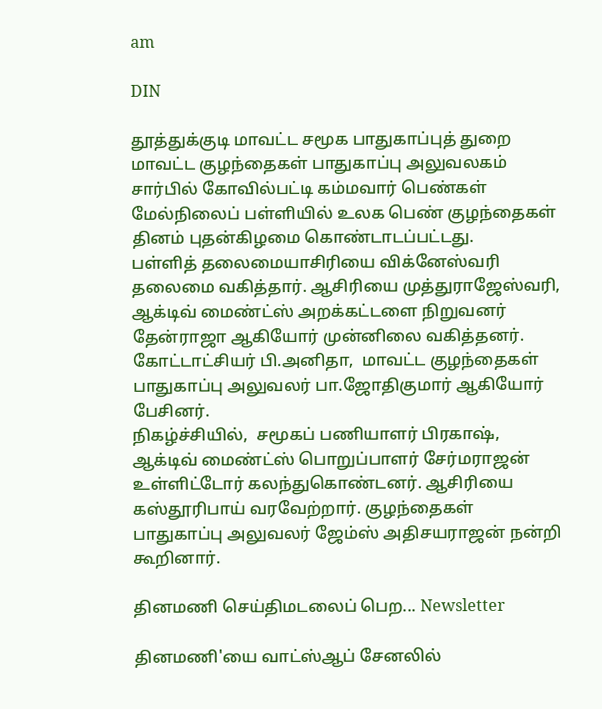am

DIN

தூத்துக்குடி மாவட்ட சமூக பாதுகாப்புத் துறை மாவட்ட குழந்தைகள் பாதுகாப்பு அலுவலகம் சார்பில் கோவில்பட்டி கம்மவார் பெண்கள் மேல்நிலைப் பள்ளியில் உலக பெண் குழந்தைகள் தினம் புதன்கிழமை கொண்டாடப்பட்டது.
பள்ளித் தலைமையாசிரியை விக்னேஸ்வரி தலைமை வகித்தார். ஆசிரியை முத்துராஜேஸ்வரி, ஆக்டிவ் மைண்ட்ஸ் அறக்கட்டளை நிறுவனர் தேன்ராஜா ஆகியோர் முன்னிலை வகித்தனர். கோட்டாட்சியர் பி.அனிதா,  மாவட்ட குழந்தைகள் பாதுகாப்பு அலுவலர் பா.ஜோதிகுமார் ஆகியோர் பேசினர்.
நிகழ்ச்சியில்,  சமூகப் பணியாளர் பிரகாஷ், ஆக்டிவ் மைண்ட்ஸ் பொறுப்பாளர் சேர்மராஜன் உள்ளிட்டோர் கலந்துகொண்டனர். ஆசிரியை கஸ்தூரிபாய் வரவேற்றார். குழந்தைகள் பாதுகாப்பு அலுவலர் ஜேம்ஸ் அதிசயராஜன் நன்றி கூறினார்.

தினமணி செய்திமடலைப் பெற... Newsletter

தினமணி'யை வாட்ஸ்ஆப் சேனலில்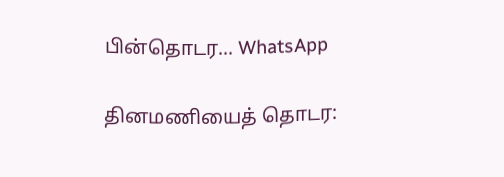பின்தொடர... WhatsApp

தினமணியைத் தொடர: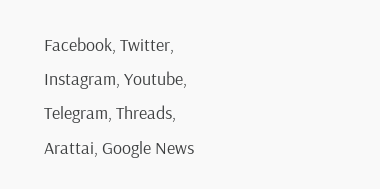Facebook, Twitter, Instagram, Youtube, Telegram, Threads, Arattai, Google News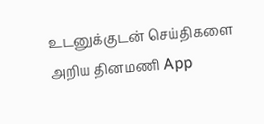உடனுக்குடன் செய்திகளை அறிய தினமணி App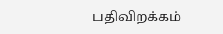பதிவிறக்கம்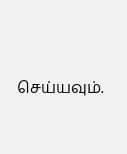செய்யவும்.